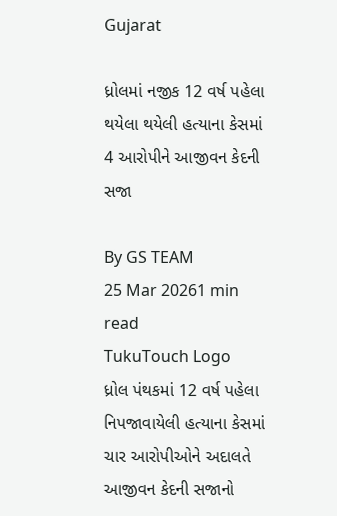Gujarat

ધ્રોલમાં નજીક 12 વર્ષ પહેલા થયેલા થયેલી હત્યાના કેસમાં 4 આરોપીને આજીવન કેદની સજા

By GS TEAM
25 Mar 20261 min read
TukuTouch Logo
ધ્રોલ પંથકમાં 12 વર્ષ પહેલા નિપજાવાયેલી હત્યાના કેસમાં ચાર આરોપીઓને અદાલતે આજીવન કેદની સજાનો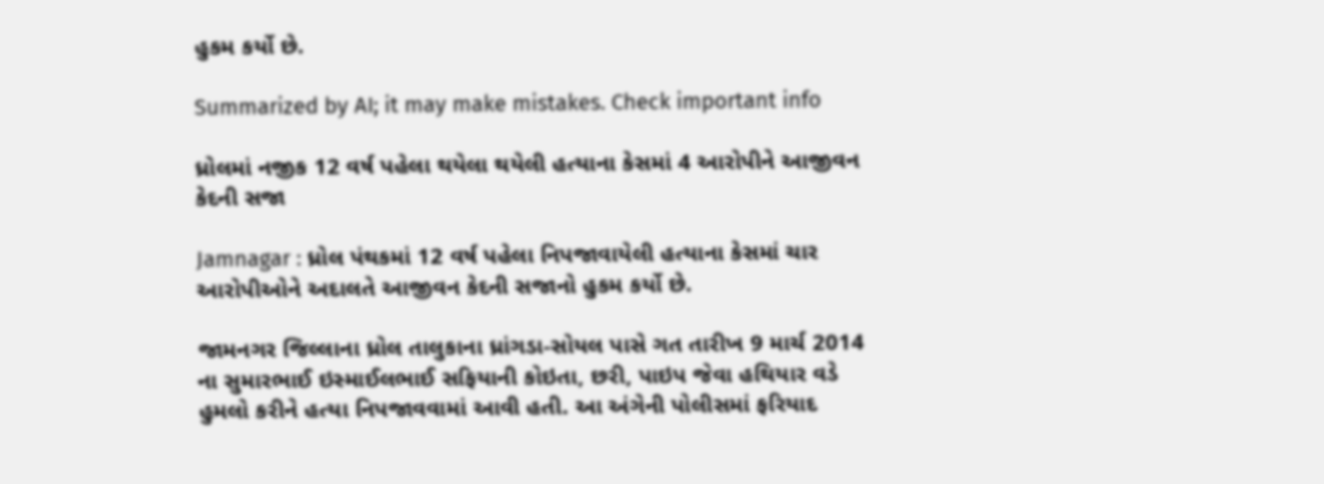હુકમ કર્યો છે.

Summarized by AI; it may make mistakes. Check important info

ધ્રોલમાં નજીક 12 વર્ષ પહેલા થયેલા થયેલી હત્યાના કેસમાં 4 આરોપીને આજીવન કેદની સજા

Jamnagar : ધ્રોલ પંથકમાં 12 વર્ષ પહેલા નિપજાવાયેલી હત્યાના કેસમાં ચાર આરોપીઓને અદાલતે આજીવન કેદની સજાનો હુકમ કર્યો છે.

જામનગર જિલ્લાના ધ્રોલ તાલુકાના ધ્રાંગડા-સોયલ પાસે ગત તારીખ 9 માર્ચ 2014 ના સુમારભાઈ ઇસ્માઈલભાઈ સફિયાની કોઇતા, છરી, પાઇપ જેવા હથિયાર વડે હુમલો કરીને હત્યા નિપજાવવામાં આવી હતી. આ અંગેની પોલીસમાં ફરિયાદ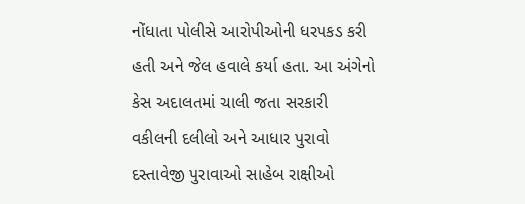નોંધાતા પોલીસે આરોપીઓની ધરપકડ કરી હતી અને જેલ હવાલે કર્યા હતા. આ અંગેનો કેસ અદાલતમાં ચાલી જતા સરકારી વકીલની દલીલો અને આધાર પુરાવો દસ્તાવેજી પુરાવાઓ સાહેબ રાક્ષીઓ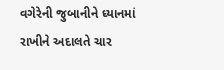વગેરેની જુબાનીને ધ્યાનમાં રાખીને અદાલતે ચાર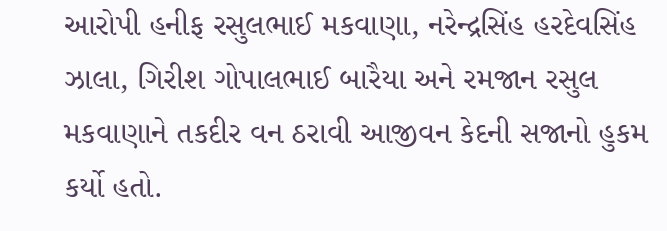આરોપી હનીફ રસુલભાઈ મકવાણા, નરેન્દ્રસિંહ હરદેવસિંહ ઝાલા, ગિરીશ ગોપાલભાઈ બારૈયા અને રમજાન રસુલ મકવાણાને તકદીર વન ઠરાવી આજીવન કેદની સજાનો હુકમ કર્યો હતો.